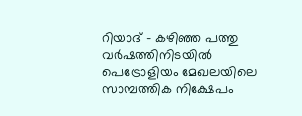റിയാദ് - കഴിഞ്ഞ പത്തു വർഷത്തിനിടയിൽ പെട്രോളിയം മേഖലയിലെ സാമ്പത്തിക നിക്ഷേപം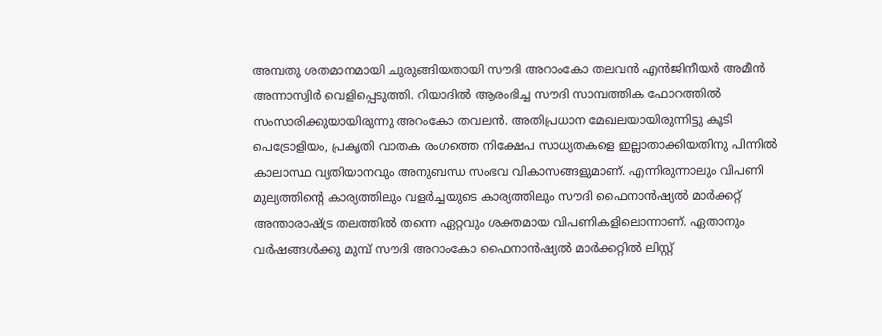അമ്പതു ശതമാനമായി ചുരുങ്ങിയതായി സൗദി അറാംകോ തലവൻ എൻജിനീയർ അമീൻ അന്നാസ്വിർ വെളിപ്പെടുത്തി. റിയാദിൽ ആരംഭിച്ച സൗദി സാമ്പത്തിക ഫോറത്തിൽ സംസാരിക്കുയായിരുന്നു അറംകോ തവലൻ. അതിപ്രധാന മേഖലയായിരുന്നിട്ടു കൂടി പെട്രോളിയം, പ്രകൃതി വാതക രംഗത്തെ നിക്ഷേപ സാധ്യതകളെ ഇല്ലാതാക്കിയതിനു പിന്നിൽ കാലാസ്ഥ വ്യതിയാനവും അനുബന്ധ സംഭവ വികാസങ്ങളുമാണ്. എന്നിരുന്നാലും വിപണി മുല്യത്തിന്റെ കാര്യത്തിലും വളർച്ചയുടെ കാര്യത്തിലും സൗദി ഫൈനാൻഷ്യൽ മാർക്കറ്റ് അന്താരാഷ്ട്ര തലത്തിൽ തന്നെ ഏറ്റവും ശക്തമായ വിപണികളിലൊന്നാണ്. ഏതാനും വർഷങ്ങൾക്കു മുമ്പ് സൗദി അറാംകോ ഫൈനാൻഷ്യൽ മാർക്കറ്റിൽ ലിസ്റ്റ്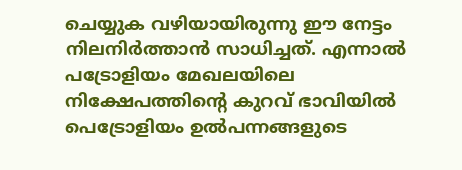ചെയ്യുക വഴിയായിരുന്നു ഈ നേട്ടം നിലനിർത്താൻ സാധിച്ചത്. എന്നാൽ പട്രോളിയം മേഖലയിലെ നിക്ഷേപത്തിന്റെ കുറവ് ഭാവിയിൽ പെട്രോളിയം ഉൽപന്നങ്ങളുടെ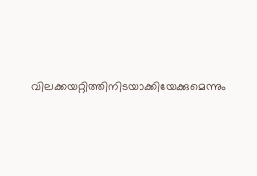വിലക്കയറ്റിത്തിനിടയാക്കിയേക്കുമെന്നും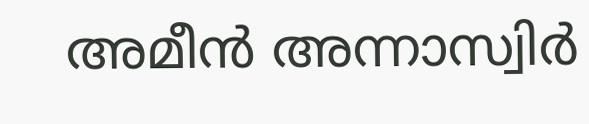അമീൻ അന്നാസ്വിർ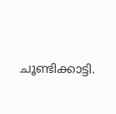ചൂണ്ടിക്കാട്ടി.